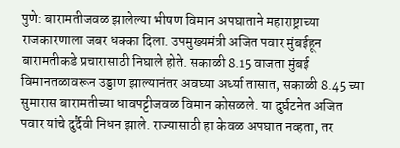पुणे: बारामतीजवळ झालेल्या भीषण विमान अपघाताने महाराष्ट्राच्या राजकारणाला जबर धक्का दिला. उपमुख्यमंत्री अजित पवार मुंबईहून बारामतीकडे प्रचारासाठी निघाले होते. सकाळी 8.15 वाजता मुंबई विमानतळावरून उड्डाण झाल्यानंतर अवघ्या अर्ध्या तासात, सकाळी 8.45 च्या सुमारास बारामतीच्या धावपट्टीजवळ विमान कोसळले. या दुर्घटनेत अजित पवार यांचे दुर्दैवी निधन झाले. राज्यासाठी हा केवळ अपघात नव्हता, तर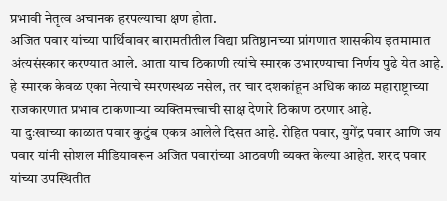प्रभावी नेतृत्व अचानक हरपल्याचा क्षण होता.
अजित पवार यांच्या पार्थिवावर बारामतीतील विद्या प्रतिष्ठानच्या प्रांगणात शासकीय इतमामात अंत्यसंस्कार करण्यात आले. आता याच ठिकाणी त्यांचे स्मारक उभारण्याचा निर्णय पुढे येत आहे. हे स्मारक केवळ एका नेत्याचे स्मरणस्थळ नसेल, तर चार दशकांहून अधिक काळ महाराष्ट्राच्या राजकारणात प्रभाव टाकणाऱ्या व्यक्तिमत्त्वाची साक्ष देणारे ठिकाण ठरणार आहे.
या दुःखाच्या काळात पवार कुटुंब एकत्र आलेले दिसत आहे. रोहित पवार, युगेंद्र पवार आणि जय पवार यांनी सोशल मीडियावरून अजित पवारांच्या आठवणी व्यक्त केल्या आहेत. शरद पवार यांच्या उपस्थितीत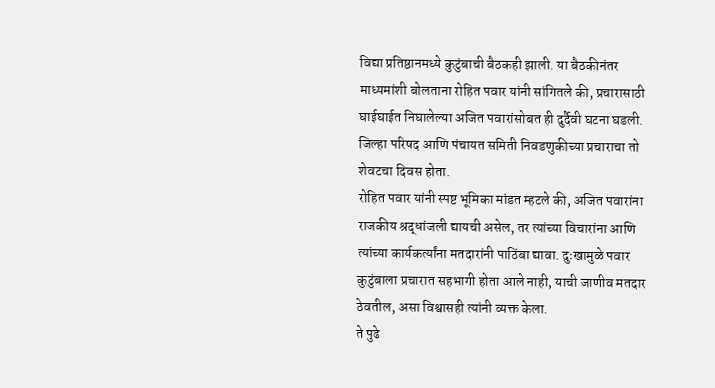विद्या प्रतिष्ठानमध्ये कुटुंबाची बैठकही झाली. या बैठकीनंतर माध्यमांशी बोलताना रोहित पवार यांनी सांगितले की, प्रचारासाठी घाईघाईत निघालेल्या अजित पवारांसोबत ही दुर्दैवी घटना घडली. जिल्हा परिषद आणि पंचायत समिती निवडणुकीच्या प्रचाराचा तो शेवटचा दिवस होता.
रोहित पवार यांनी स्पष्ट भूमिका मांडत म्हटले की, अजित पवारांना राजकीय श्रद्धांजली द्यायची असेल, तर त्यांच्या विचारांना आणि त्यांच्या कार्यकर्त्यांना मतदारांनी पाठिंबा द्यावा. दुःखामुळे पवार कुटुंबाला प्रचारात सहभागी होता आले नाही, याची जाणीव मतदार ठेवतील, असा विश्वासही त्यांनी व्यक्त केला.
ते पुढे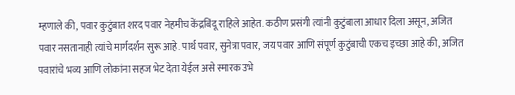म्हणाले की, पवार कुटुंबात शरद पवार नेहमीच केंद्रबिंदू राहिले आहेत. कठीण प्रसंगी त्यांनी कुटुंबाला आधार दिला असून, अजित पवार नसतानाही त्यांचे मार्गदर्शन सुरू आहे. पार्थ पवार, सुनेत्रा पवार, जय पवार आणि संपूर्ण कुटुंबाची एकच इच्छा आहे की, अजित पवारांचे भव्य आणि लोकांना सहज भेट देता येईल असे स्मारक उभे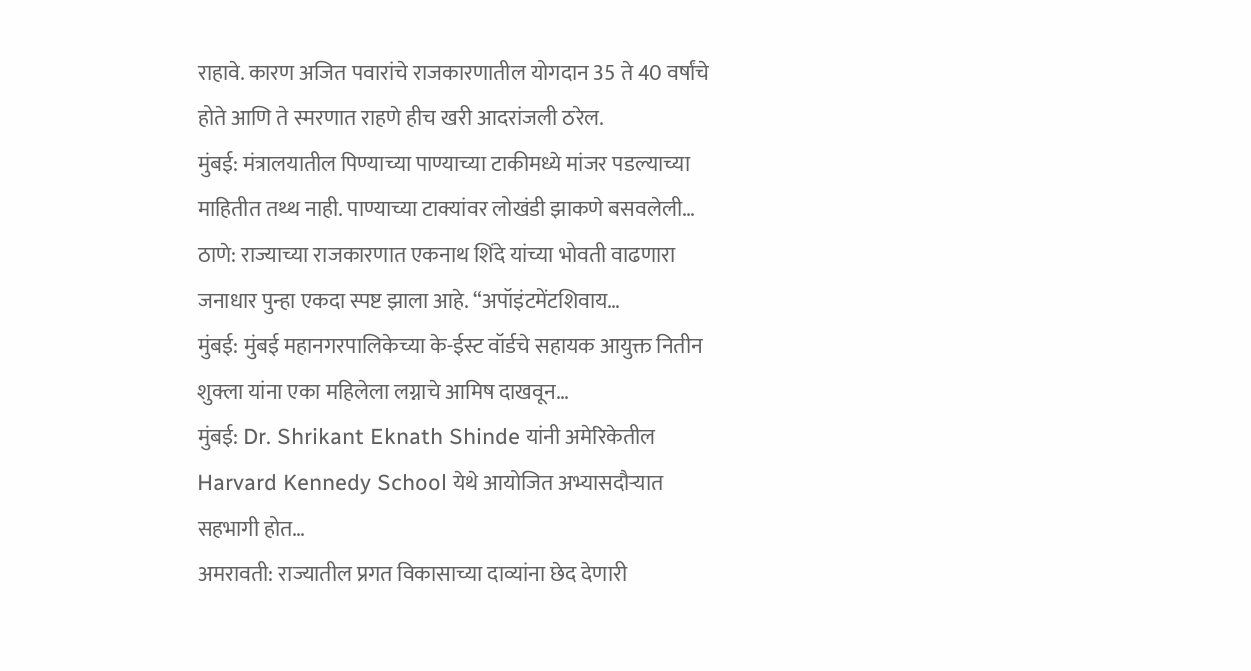राहावे. कारण अजित पवारांचे राजकारणातील योगदान 35 ते 40 वर्षांचे होते आणि ते स्मरणात राहणे हीच खरी आदरांजली ठरेल.
मुंबई: मंत्रालयातील पिण्याच्या पाण्याच्या टाकीमध्ये मांजर पडल्याच्या माहितीत तथ्थ नाही. पाण्याच्या टाक्यांवर लोखंडी झाकणे बसवलेली…
ठाणे: राज्याच्या राजकारणात एकनाथ शिंदे यांच्या भोवती वाढणारा जनाधार पुन्हा एकदा स्पष्ट झाला आहे. “अपॉइंटमेंटशिवाय…
मुंबई: मुंबई महानगरपालिकेच्या के-ईस्ट वॉर्डचे सहायक आयुक्त नितीन शुक्ला यांना एका महिलेला लग्नाचे आमिष दाखवून…
मुंबई: Dr. Shrikant Eknath Shinde यांनी अमेरिकेतील Harvard Kennedy School येथे आयोजित अभ्यासदौऱ्यात सहभागी होत…
अमरावती: राज्यातील प्रगत विकासाच्या दाव्यांना छेद देणारी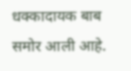धक्कादायक बाब समोर आली आहे.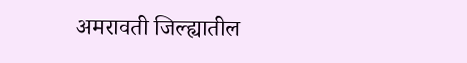अमरावती जिल्ह्यातील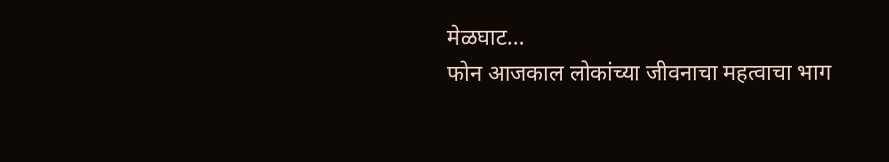मेळघाट…
फोन आजकाल लोकांच्या जीवनाचा महत्वाचा भाग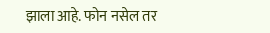झाला आहे. फोन नसेल तर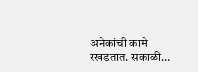अनेकांची कामे रखडतात. सकाळी…